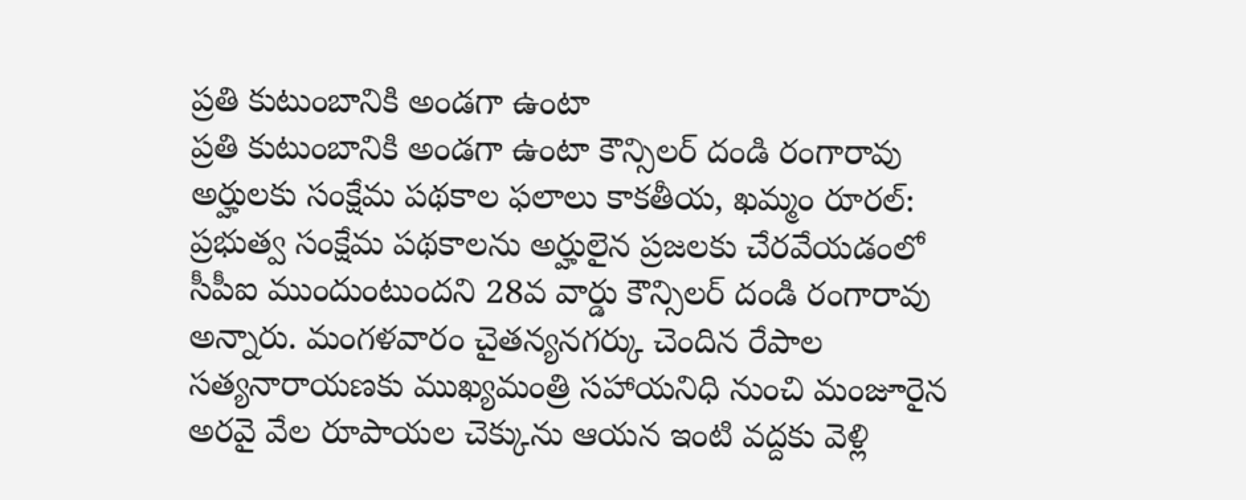ప్రతి కుటుంబానికి అండగా ఉంటా
ప్రతి కుటుంబానికి అండగా ఉంటా కౌన్సిలర్ దండి రంగారావు అర్హులకు సంక్షేమ పథకాల ఫలాలు కాకతీయ, ఖమ్మం రూరల్: ప్రభుత్వ సంక్షేమ పథకాలను అర్హులైన ప్రజలకు చేరవేయడంలో సీపీఐ ముందుంటుందని 28వ వార్డు కౌన్సిలర్ దండి రంగారావు అన్నారు. మంగళవారం చైతన్యనగర్కు చెందిన రేపాల సత్యనారాయణకు ముఖ్యమంత్రి సహాయనిధి నుంచి మంజూరైన అరవై వేల రూపాయల చెక్కును ఆయన ఇంటి వద్దకు వెళ్లి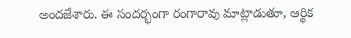అందజేశారు. ఈ సందర్భంగా రంగారావు మాట్లాడుతూ, ఆర్థిక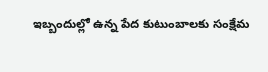ఇబ్బందుల్లో ఉన్న పేద కుటుంబాలకు సంక్షేమ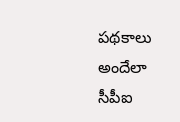పథకాలు అందేలా సీపీఐ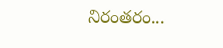నిరంతరం...